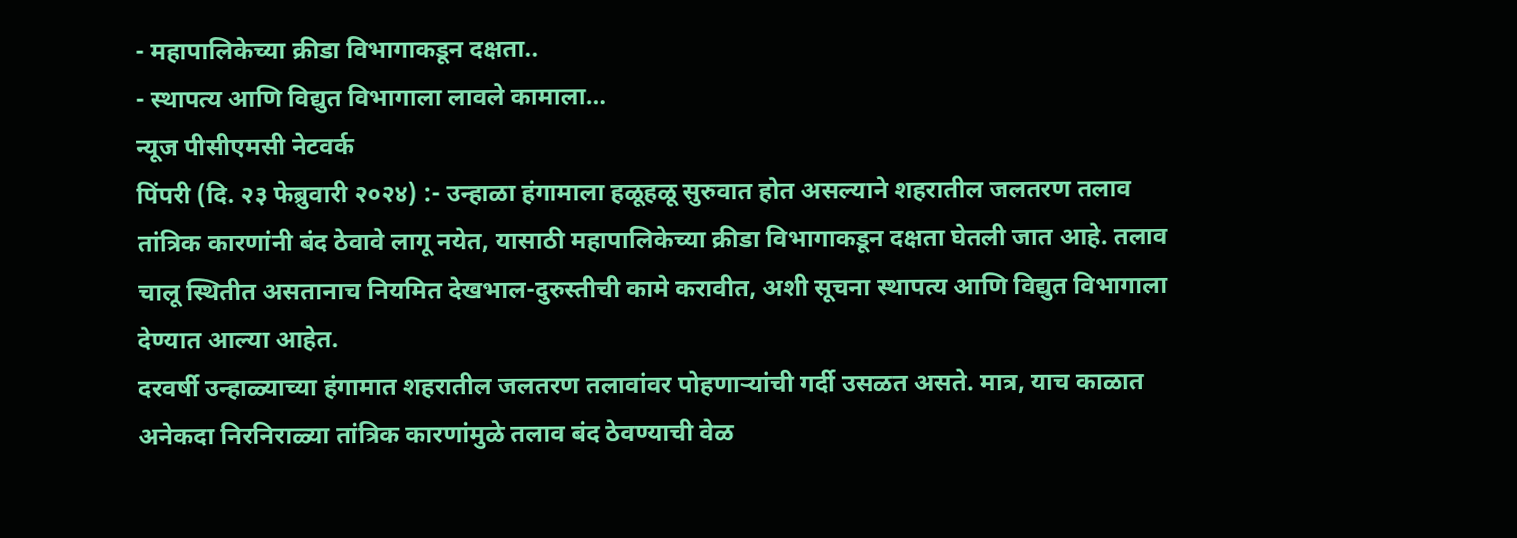- महापालिकेच्या क्रीडा विभागाकडून दक्षता..
- स्थापत्य आणि विद्युत विभागाला लावले कामाला…
न्यूज पीसीएमसी नेटवर्क
पिंपरी (दि. २३ फेब्रुवारी २०२४) :- उन्हाळा हंगामाला हळूहळू सुरुवात होत असल्याने शहरातील जलतरण तलाव तांत्रिक कारणांनी बंद ठेवावे लागू नयेत, यासाठी महापालिकेच्या क्रीडा विभागाकडून दक्षता घेतली जात आहे. तलाव चालू स्थितीत असतानाच नियमित देखभाल-दुरुस्तीची कामे करावीत, अशी सूचना स्थापत्य आणि विद्युत विभागाला देण्यात आल्या आहेत.
दरवर्षी उन्हाळ्याच्या हंगामात शहरातील जलतरण तलावांवर पोहणाऱ्यांची गर्दी उसळत असते. मात्र, याच काळात अनेकदा निरनिराळ्या तांत्रिक कारणांमुळे तलाव बंद ठेवण्याची वेळ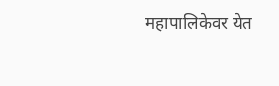महापालिकेवर येत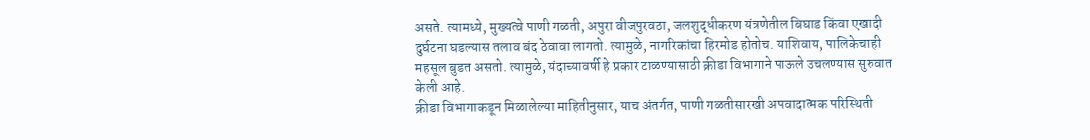असते. त्यामध्ये, मुख्यत्वे पाणी गळती, अपुरा वीजपुरवठा, जलशुद्धीकरण यंत्रणेतील बिघाड किंवा एखादी दुर्घटना घडल्यास तलाव बंद ठेवावा लागतो. त्यामुळे, नागरिकांचा हिरमोड होतोच. याशिवाय, पालिकेचाही महसूल बुडत असतो. त्यामुळे, यंदाच्यावर्षी हे प्रकार टाळण्यासाठी क्रीडा विभागाने पाऊले उचलण्यास सुरुवात केली आहे.
क्रीडा विभागाकडून मिळालेल्या माहितीनुसार, याच अंतर्गत, पाणी गळतीसारखी अपवादात्मक परिस्थिती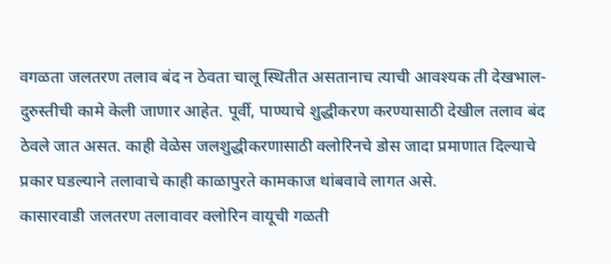वगळता जलतरण तलाव बंद न ठेवता चालू स्थितीत असतानाच त्याची आवश्यक ती देखभाल-दुरुस्तीची कामे केली जाणार आहेत. पूर्वी, पाण्याचे शुद्धीकरण करण्यासाठी देखील तलाव बंद ठेवले जात असत. काही वेळेस जलशुद्धीकरणासाठी क्लोरिनचे डोस जादा प्रमाणात दिल्याचे प्रकार घडल्याने तलावाचे काही काळापुरते कामकाज थांबवावे लागत असे.
कासारवाडी जलतरण तलावावर क्लोरिन वायूची गळती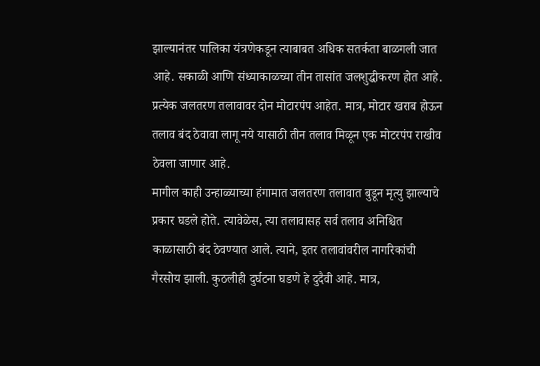झाल्यानंतर पालिका यंत्रणेकडून त्याबाबत अधिक सतर्कता बाळगली जात आहे. सकाळी आणि संध्याकाळच्या तीन तासांत जलशुद्धीकरण होत आहे. प्रत्येक जलतरण तलावावर दोन मोटारपंप आहेत. मात्र, मोटार खराब होऊन तलाव बंद ठेवावा लागू नये यासाठी तीन तलाव मिळून एक मोटरपंप राखीव ठेवला जाणार आहे.
मागील काही उन्हाळ्याच्या हंगामात जलतरण तलावात बुडून मृत्यु झाल्याचे प्रकार घडले होते. त्यावेळेस, त्या तलावासह सर्व तलाव अनिश्चित काळासाठी बंद ठेवण्यात आले. त्याने, इतर तलावांवरील नागरिकांची गैरसोय झाली. कुठलीही दुर्घटना घडणे हे दुदैवी आहे. मात्र,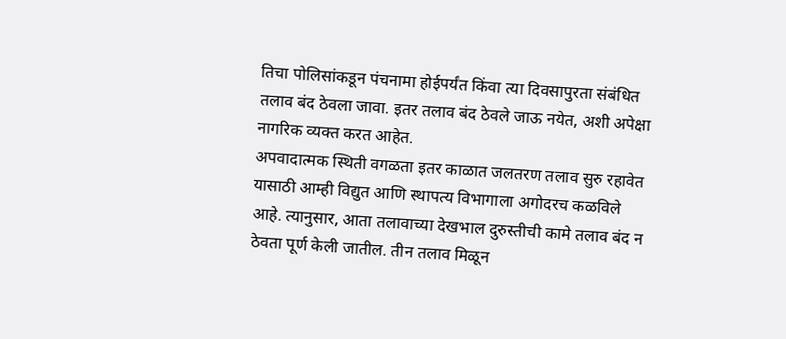तिचा पोलिसांकडून पंचनामा होईपर्यंत किंवा त्या दिवसापुरता संबंधित तलाव बंद ठेवला जावा. इतर तलाव बंद ठेवले जाऊ नयेत, अशी अपेक्षा नागरिक व्यक्त करत आहेत.
अपवादात्मक स्थिती वगळता इतर काळात जलतरण तलाव सुरु रहावेत यासाठी आम्ही विद्युत आणि स्थापत्य विभागाला अगोदरच कळविले आहे. त्यानुसार, आता तलावाच्या देखभाल दुरुस्तीची कामे तलाव बंद न ठेवता पूर्ण केली जातील. तीन तलाव मिळून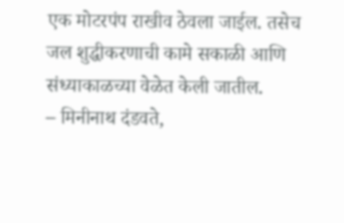एक मोटरपंप राखीव ठेवला जाईल. तसेच जल शुद्धीकरणाची कामे सकाळी आणि संध्याकाळच्या वेळेत केली जातील.
– मिनीनाथ दंडवते,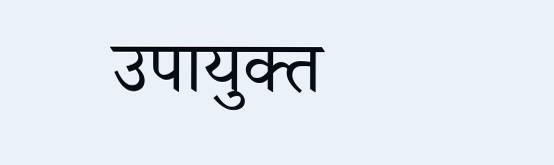उपायुक्त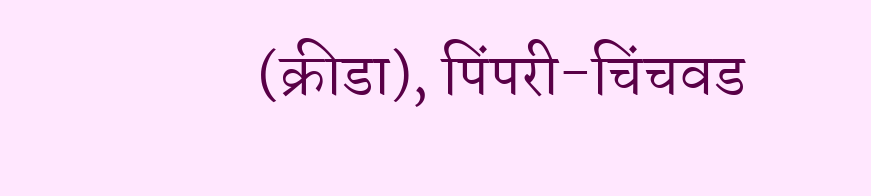(क्रीडा), पिंपरी-चिंचवड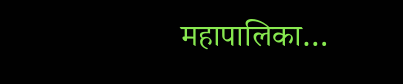महापालिका…